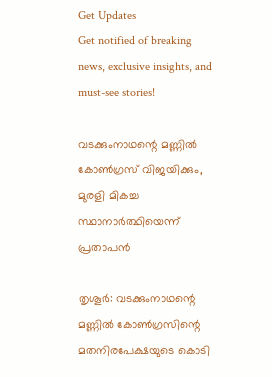Get Updates
Get notified of breaking news, exclusive insights, and must-see stories!

വടക്കുംനാഥന്റെ മണ്ണില്‍ കോണ്‍ഗ്രസ് വിജയിക്കും, മുരളി മികച്ച സ്ഥാനാര്‍ത്ഥിയെന്ന് പ്രതാപന്‍

തൃശൂര്‍: വടക്കുംനാഥന്റെ മണ്ണില്‍ കോണ്‍ഗ്രസിന്റെ മതനിരപേക്ഷയുടെ കൊടി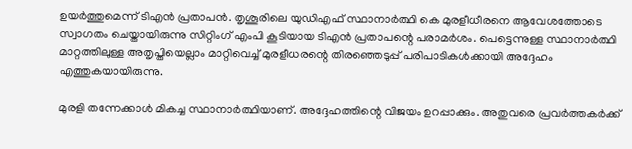ഉയര്‍ത്തുമെന്ന് ടിഎന്‍ പ്രതാപന്‍. തൃശൂരിലെ യുഡിഎഫ് സ്ഥാനാര്‍ത്ഥി കെ മുരളീധീരനെ ആവേശത്തോടെ സ്വാഗതം ചെയ്തായിരുന്നു സിറ്റിംഗ് എംപി കൂടിയായ ടിഎന്‍ പ്രതാപന്റെ പരാമര്‍ശം. പെട്ടെന്നുള്ള സ്ഥാനാര്‍ത്ഥി മാറ്റത്തിലുള്ള അതൃപ്തിയെല്ലാം മാറ്റിവെച്ച് മുരളീധരന്റെ തിരഞ്ഞെടുപ്പ് പരിപാടികള്‍ക്കായി അദ്ദേഹം എത്തുകയായിരുന്നു.

മുരളി തന്നേക്കാള്‍ മികച്ച സ്ഥാനാര്‍ത്ഥിയാണ്. അദ്ദേഹത്തിന്റെ വിജയം ഉറപ്പാക്കും. അതുവരെ പ്രവര്‍ത്തകര്‍ക്ക്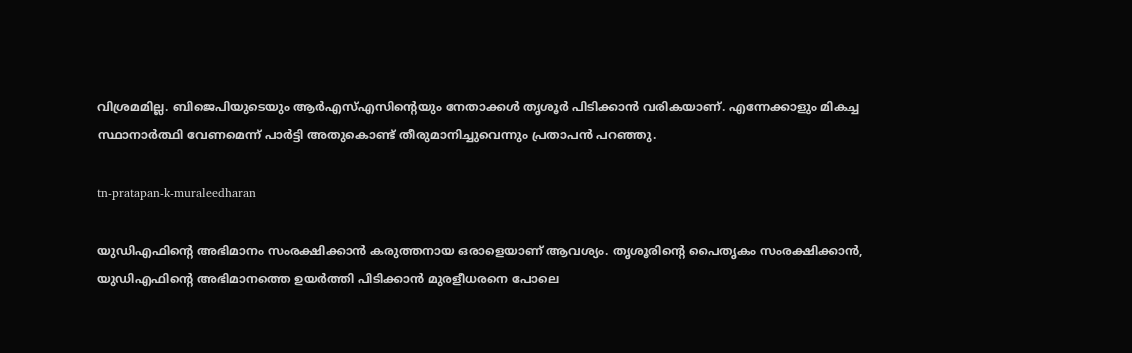വിശ്രമമില്ല. ബിജെപിയുടെയും ആര്‍എസ്എസിന്റെയും നേതാക്കള്‍ തൃശൂര്‍ പിടിക്കാന്‍ വരികയാണ്. എന്നേക്കാളും മികച്ച സ്ഥാനാര്‍ത്ഥി വേണമെന്ന് പാര്‍ട്ടി അതുകൊണ്ട് തീരുമാനിച്ചുവെന്നും പ്രതാപന്‍ പറഞ്ഞു.

tn-pratapan-k-muraleedharan

യുഡിഎഫിന്റെ അഭിമാനം സംരക്ഷിക്കാന്‍ കരുത്തനായ ഒരാളെയാണ് ആവശ്യം. തൃശൂരിന്റെ പൈതൃകം സംരക്ഷിക്കാന്‍, യുഡിഎഫിന്റെ അഭിമാനത്തെ ഉയര്‍ത്തി പിടിക്കാന്‍ മുരളീധരനെ പോലെ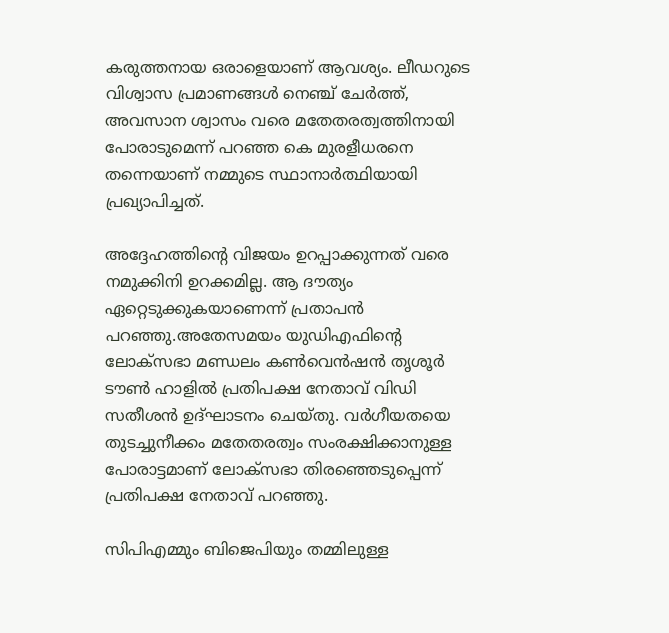കരുത്തനായ ഒരാളെയാണ് ആവശ്യം. ലീഡറുടെ വിശ്വാസ പ്രമാണങ്ങള്‍ നെഞ്ച് ചേര്‍ത്ത്, അവസാന ശ്വാസം വരെ മതേതരത്വത്തിനായി പോരാടുമെന്ന് പറഞ്ഞ കെ മുരളീധരനെ തന്നെയാണ് നമ്മുടെ സ്ഥാനാര്‍ത്ഥിയായി പ്രഖ്യാപിച്ചത്.

അദ്ദേഹത്തിന്റെ വിജയം ഉറപ്പാക്കുന്നത് വരെ നമുക്കിനി ഉറക്കമില്ല. ആ ദൗത്യം ഏറ്റെടുക്കുകയാണെന്ന് പ്രതാപന്‍ പറഞ്ഞു.അതേസമയം യുഡിഎഫിന്റെ ലോക്‌സഭാ മണ്ഡലം കണ്‍വെന്‍ഷന്‍ തൃശൂര്‍ ടൗണ്‍ ഹാളില്‍ പ്രതിപക്ഷ നേതാവ് വിഡി സതീശന്‍ ഉദ്ഘാടനം ചെയ്തു. വര്‍ഗീയതയെ തുടച്ചുനീക്കം മതേതരത്വം സംരക്ഷിക്കാനുള്ള പോരാട്ടമാണ് ലോക്‌സഭാ തിരഞ്ഞെടുപ്പെന്ന് പ്രതിപക്ഷ നേതാവ് പറഞ്ഞു.

സിപിഎമ്മും ബിജെപിയും തമ്മിലുള്ള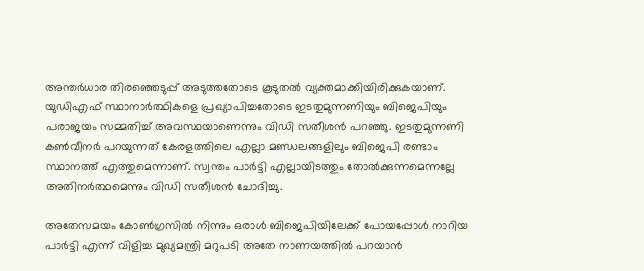അന്തര്‍ധാര തിരഞ്ഞെടുപ്പ് അടുത്തതോടെ കൂടുതല്‍ വ്യക്തമാക്കിയിരിക്കുകയാണ്. യുഡിഎഫ് സ്ഥാനാര്‍ത്ഥികളെ പ്രഖ്യാപിച്ചതോടെ ഇടതുമുന്നണിയും ബിജെപിയും പരാജയം സമ്മതിച്ച് അവസ്ഥയാണെന്നും വിഡി സതീശന്‍ പറഞ്ഞു. ഇടതുമുന്നണി കണ്‍വീനര്‍ പറയുന്നത് കേരളത്തിലെ എല്ലാ മണ്ഡലങ്ങളിലും ബിജെപി രണ്ടാം സ്ഥാനത്ത് എത്തുമെന്നാണ്. സ്വന്തം പാര്‍ട്ടി എല്ലായിടത്തും തോല്‍ക്കുന്നമെന്നല്ലേ അതിനര്‍ത്ഥമെന്നും വിഡി സതീശന്‍ ചോദിച്ചു.

അതേസമയം കോണ്‍ഗ്രസില്‍ നിന്നും ഒരാള്‍ ബിജെപിയിലേക്ക് പോയപ്പോള്‍ നാറിയ പാര്‍ട്ടി എന്ന് വിളിച്ച മുഖ്യമന്ത്രി മറുപടി അതേ നാണയത്തില്‍ പറയാന്‍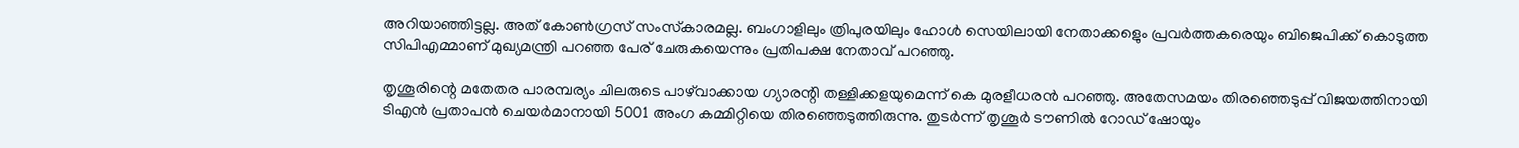അറിയാഞ്ഞിട്ടല്ല. അത് കോണ്‍ഗ്രസ് സംസ്‌കാരമല്ല. ബംഗാളിലും ത്രിപുരയിലും ഹോള്‍ സെയിലായി നേതാക്കളെും പ്രവര്‍ത്തകരെയും ബിജെപിക്ക് കൊടുത്ത സിപിഎമ്മാണ് മുഖ്യമന്ത്രി പറഞ്ഞ പേര് ചേരുകയെന്നും പ്രതിപക്ഷ നേതാവ് പറഞ്ഞു.

തൃശൂരിന്റെ മതേതര പാരമ്പര്യം ചിലരുടെ പാഴ്‌വാക്കായ ഗ്യാരന്റി തള്ളിക്കളയുമെന്ന് കെ മുരളീധരന്‍ പറഞ്ഞു. അതേസമയം തിരഞ്ഞെടുപ്പ് വിജയത്തിനായി ടിഎന്‍ പ്രതാപന്‍ ചെയര്‍മാനായി 5001 അംഗ കമ്മിറ്റിയെ തിരഞ്ഞെടുത്തിരുന്നു. തുടര്‍ന്ന് തൃശൂര്‍ ടൗണില്‍ റോഡ് ഷോയും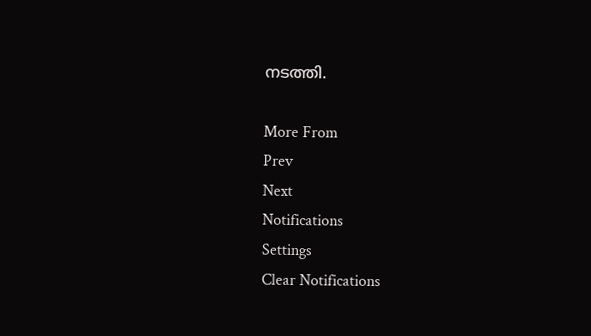നടത്തി.

More From
Prev
Next
Notifications
Settings
Clear Notifications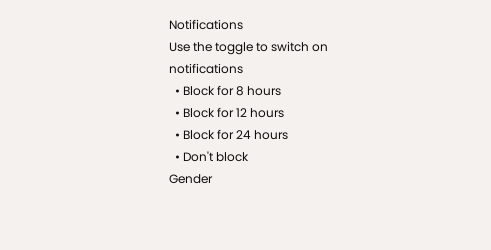Notifications
Use the toggle to switch on notifications
  • Block for 8 hours
  • Block for 12 hours
  • Block for 24 hours
  • Don't block
Gender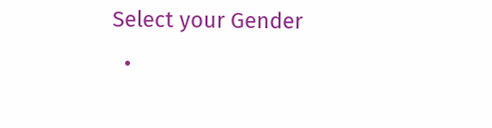Select your Gender
  •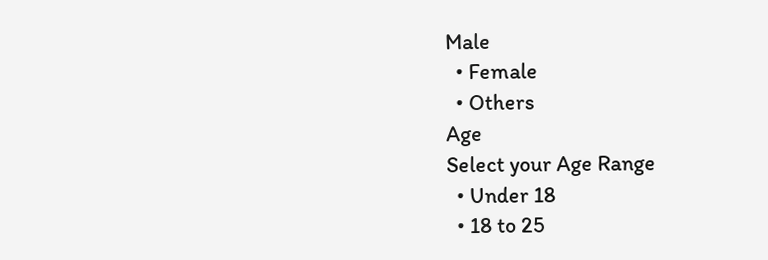Male
  • Female
  • Others
Age
Select your Age Range
  • Under 18
  • 18 to 25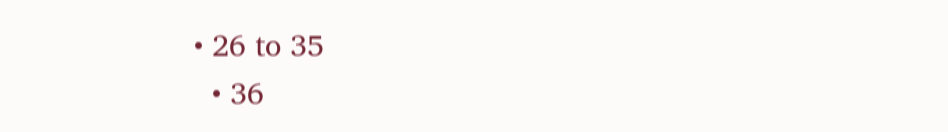• 26 to 35
  • 36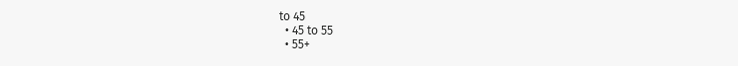to 45
  • 45 to 55
  • 55+